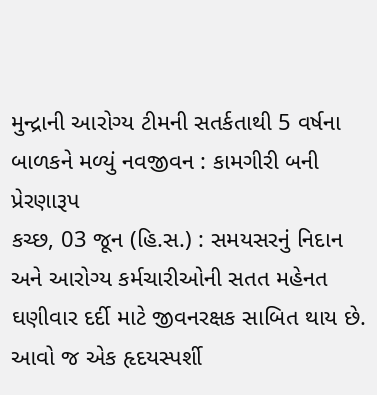મુન્દ્રાની આરોગ્ય ટીમની સતર્કતાથી 5 વર્ષના બાળકને મળ્યું નવજીવન : કામગીરી બની પ્રેરણારૂપ
કચ્છ, 03 જૂન (હિ.સ.) : સમયસરનું નિદાન અને આરોગ્ય કર્મચારીઓની સતત મહેનત ઘણીવાર દર્દી માટે જીવનરક્ષક સાબિત થાય છે. આવો જ એક હૃદયસ્પર્શી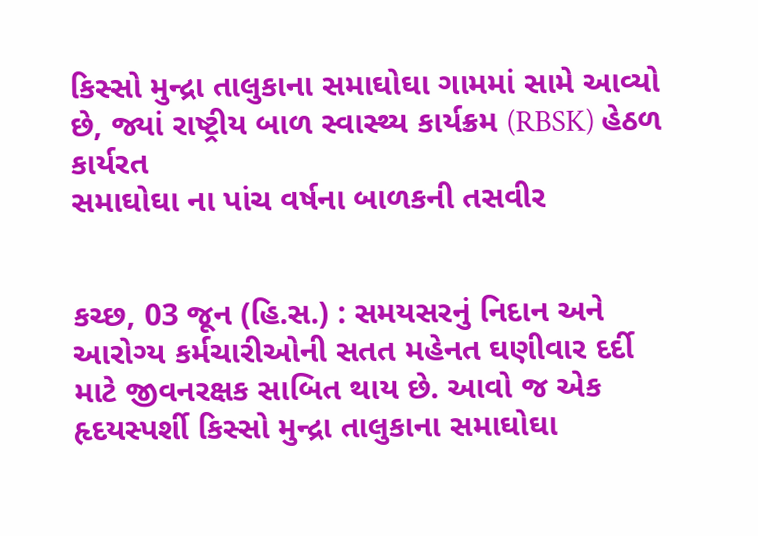કિસ્સો મુન્દ્રા તાલુકાના સમાઘોઘા ગામમાં સામે આવ્યો છે, જ્યાં રાષ્ટ્રીય બાળ સ્વાસ્થ્ય કાર્યક્રમ (RBSK) હેઠળ કાર્યરત
સમાઘોઘા ના પાંચ વર્ષના બાળકની તસવીર


કચ્છ, 03 જૂન (હિ.સ.) : સમયસરનું નિદાન અને આરોગ્ય કર્મચારીઓની સતત મહેનત ઘણીવાર દર્દી માટે જીવનરક્ષક સાબિત થાય છે. આવો જ એક હૃદયસ્પર્શી કિસ્સો મુન્દ્રા તાલુકાના સમાઘોઘા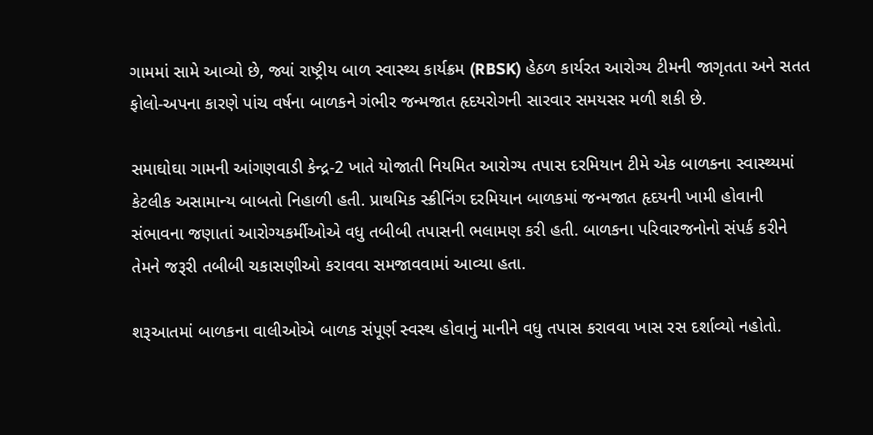ગામમાં સામે આવ્યો છે, જ્યાં રાષ્ટ્રીય બાળ સ્વાસ્થ્ય કાર્યક્રમ (RBSK) હેઠળ કાર્યરત આરોગ્ય ટીમની જાગૃતતા અને સતત ફોલો-અપના કારણે પાંચ વર્ષના બાળકને ગંભીર જન્મજાત હૃદયરોગની સારવાર સમયસર મળી શકી છે.

સમાઘોઘા ગામની આંગણવાડી કેન્દ્ર-2 ખાતે યોજાતી નિયમિત આરોગ્ય તપાસ દરમિયાન ટીમે એક બાળકના સ્વાસ્થ્યમાં કેટલીક અસામાન્ય બાબતો નિહાળી હતી. પ્રાથમિક સ્ક્રીનિંગ દરમિયાન બાળકમાં જન્મજાત હૃદયની ખામી હોવાની સંભાવના જણાતાં આરોગ્યકર્મીઓએ વધુ તબીબી તપાસની ભલામણ કરી હતી. બાળકના પરિવારજનોનો સંપર્ક કરીને તેમને જરૂરી તબીબી ચકાસણીઓ કરાવવા સમજાવવામાં આવ્યા હતા.

શરૂઆતમાં બાળકના વાલીઓએ બાળક સંપૂર્ણ સ્વસ્થ હોવાનું માનીને વધુ તપાસ કરાવવા ખાસ રસ દર્શાવ્યો નહોતો.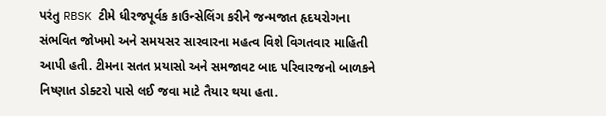પરંતુ RBSK ટીમે ધીરજપૂર્વક કાઉન્સેલિંગ કરીને જન્મજાત હૃદયરોગના સંભવિત જોખમો અને સમયસર સારવારના મહત્વ વિશે વિગતવાર માહિતી આપી હતી. ટીમના સતત પ્રયાસો અને સમજાવટ બાદ પરિવારજનો બાળકને નિષ્ણાત ડોક્ટરો પાસે લઈ જવા માટે તૈયાર થયા હતા.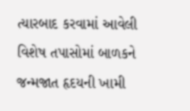ત્યારબાદ કરવામાં આવેલી વિશેષ તપાસોમાં બાળકને જન્મજાત હૃદયની ખામી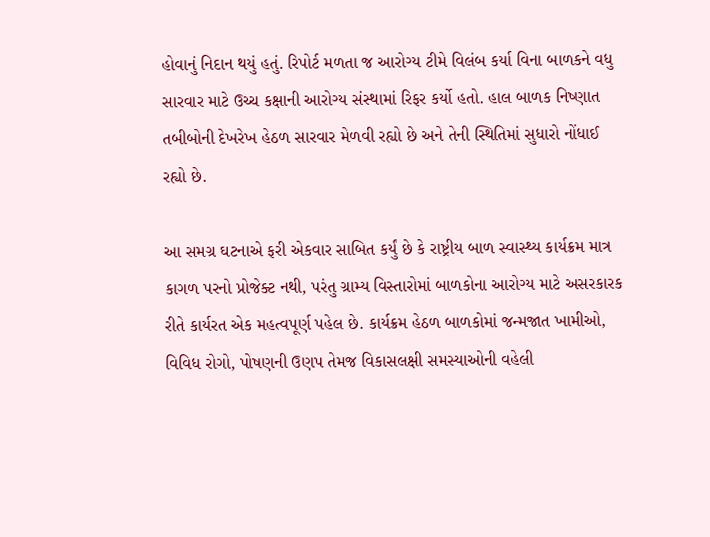હોવાનું નિદાન થયું હતું. રિપોર્ટ મળતા જ આરોગ્ય ટીમે વિલંબ કર્યા વિના બાળકને વધુ સારવાર માટે ઉચ્ચ કક્ષાની આરોગ્ય સંસ્થામાં રિફર કર્યો હતો. હાલ બાળક નિષ્ણાત તબીબોની દેખરેખ હેઠળ સારવાર મેળવી રહ્યો છે અને તેની સ્થિતિમાં સુધારો નોંધાઈ રહ્યો છે.

આ સમગ્ર ઘટનાએ ફરી એકવાર સાબિત કર્યું છે કે રાષ્ટ્રીય બાળ સ્વાસ્થ્ય કાર્યક્રમ માત્ર કાગળ પરનો પ્રોજેક્ટ નથી, પરંતુ ગ્રામ્ય વિસ્તારોમાં બાળકોના આરોગ્ય માટે અસરકારક રીતે કાર્યરત એક મહત્વપૂર્ણ પહેલ છે. કાર્યક્રમ હેઠળ બાળકોમાં જન્મજાત ખામીઓ, વિવિધ રોગો, પોષણની ઉણપ તેમજ વિકાસલક્ષી સમસ્યાઓની વહેલી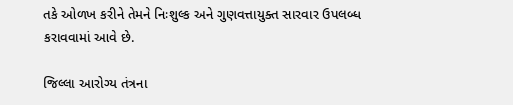તકે ઓળખ કરીને તેમને નિઃશુલ્ક અને ગુણવત્તાયુક્ત સારવાર ઉપલબ્ધ કરાવવામાં આવે છે.

જિલ્લા આરોગ્ય તંત્રના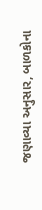જણાવ્યા અનુસાર, બાળકોના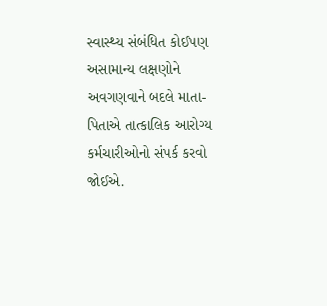સ્વાસ્થ્ય સંબંધિત કોઈપણ અસામાન્ય લક્ષણોને અવગણવાને બદલે માતા-પિતાએ તાત્કાલિક આરોગ્ય કર્મચારીઓનો સંપર્ક કરવો જોઈએ.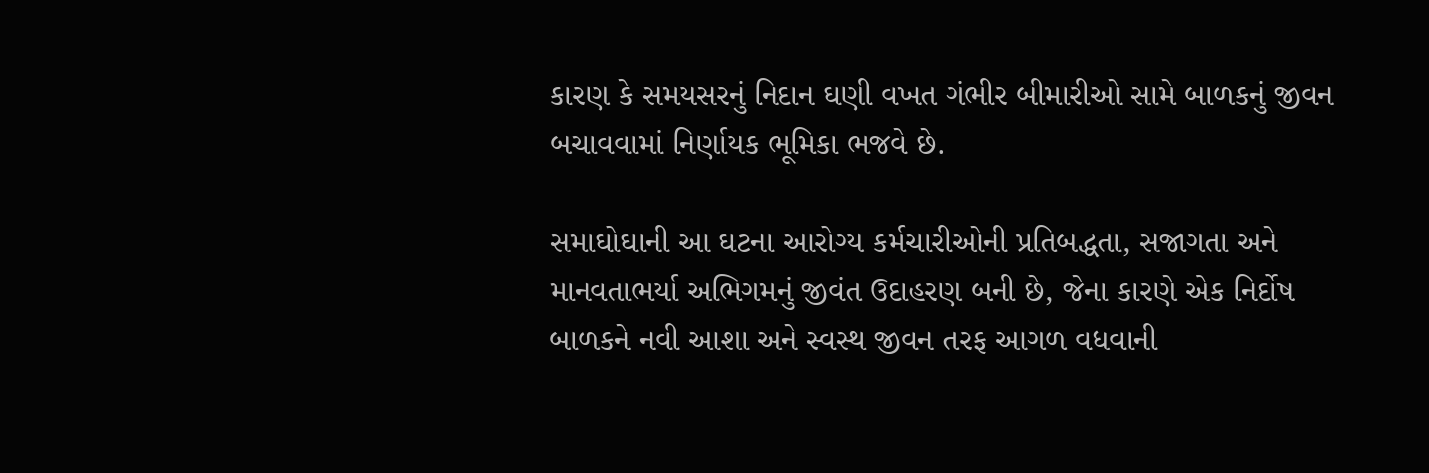કારણ કે સમયસરનું નિદાન ઘણી વખત ગંભીર બીમારીઓ સામે બાળકનું જીવન બચાવવામાં નિર્ણાયક ભૂમિકા ભજવે છે.

સમાઘોઘાની આ ઘટના આરોગ્ય કર્મચારીઓની પ્રતિબદ્ધતા, સજાગતા અને માનવતાભર્યા અભિગમનું જીવંત ઉદાહરણ બની છે, જેના કારણે એક નિર્દોષ બાળકને નવી આશા અને સ્વસ્થ જીવન તરફ આગળ વધવાની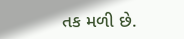તક મળી છે.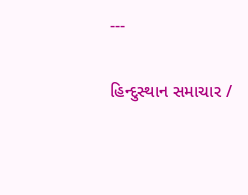---

હિન્દુસ્થાન સમાચાર /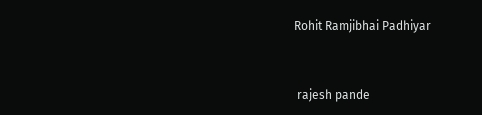Rohit Ramjibhai Padhiyar


 rajesh pande